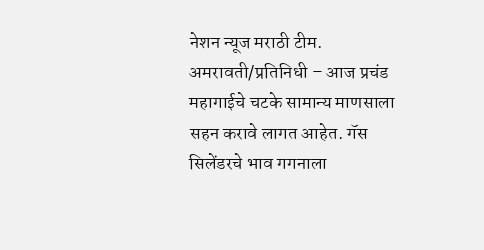नेशन न्यूज मराठी टीम.
अमरावती/प्रतिनिधी – आज प्रचंड महागाईचे चटके सामान्य माणसाला सहन करावे लागत आहेत. गॅस सिलेंडरचे भाव गगनाला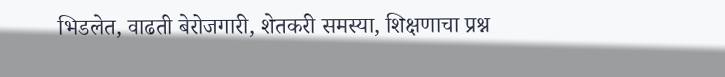भिडलेत, वाढती बेरोजगारी, शेतकरी समस्या, शिक्षणाचा प्रश्न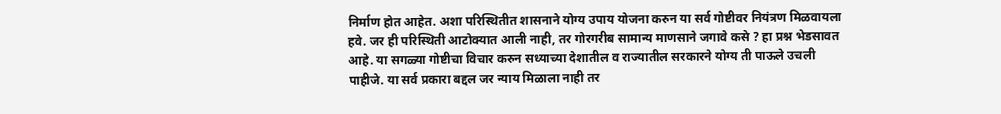निर्माण होत आहेत. अशा परिस्थितीत शासनाने योग्य उपाय योजना करुन या सर्व गोष्टीवर नियंत्रण मिळवायला हवे. जर ही परिस्थिती आटोक्यात आली नाही, तर गोरगरीब सामान्य माणसाने जगावे कसे ? हा प्रश्न भेडसावत आहे. या सगळ्या गोष्टीचा विचार करुन सध्याच्या देशातील व राज्यातील सरकारने योग्य ती पाऊले उचली पाहीजे. या सर्व प्रकारा बद्दल जर न्याय मिळाला नाही तर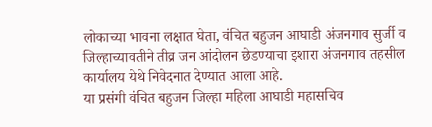लोकाच्या भावना लक्षात घेता, वंचित बहुजन आघाडी अंजनगाव सुर्जी व जिल्हाच्यावतीने तीव्र जन आंदोलन छेडण्याचा इशारा अंजनगाव तहसील कार्यालय येथे निवेदनात देण्यात आला आहे.
या प्रसंगी वंचित बहुजन जिल्हा महिला आघाडी महासचिव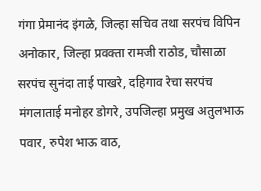गंगा प्रेमानंद इंगळे, जिल्हा सचिव तथा सरपंच विपिन अनोकार, जिल्हा प्रवक्ता रामजी राठोड, चौसाळा सरपंच सुनंदा ताई पाखरे, दहिगाव रेचा सरपंच मंगलाताई मनोहर डोगरे, उपजिल्हा प्रमुख अतुलभाऊ पवार, रुपेश भाऊ वाठ,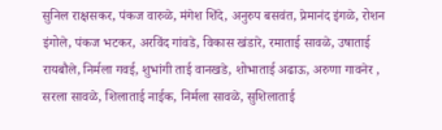सुनिल राक्षसकर, पंकज वारुळे, मंगेश शिंदे, अनुरुप बसवंत, प्रेमानंद इंगळे, रोशन इंगोले, पंकज भटकर, अरविंद गांवडे, विकास खंडारे, रमाताई सावळे, उषाताई रायबौले, निर्मला गवई, शुभांगी ताई वानखडे, शोभाताई अढाऊ, अरुणा गावनेर , सरला सावळे, शिलाताई नाईक, निर्मला सावळे, सुशिलाताई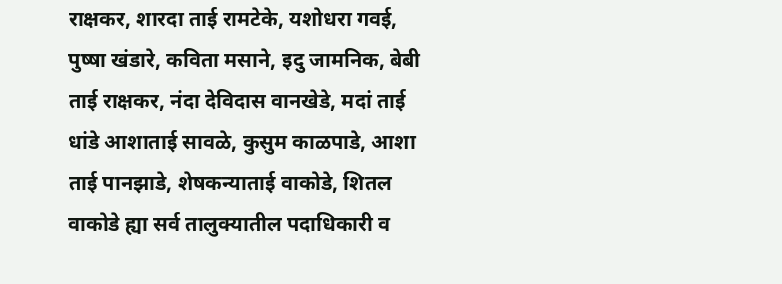राक्षकर, शारदा ताई रामटेके, यशोधरा गवई, पुष्षा खंडारे, कविता मसाने, इदु जामनिक, बेबी ताई राक्षकर, नंदा देविदास वानखेडे, मदां ताई धांडे आशाताई सावळे, कुसुम काळपाडे, आशा ताई पानझाडे, शेषकन्याताई वाकोडे, शितल वाकोडे ह्या सर्व तालुक्यातील पदाधिकारी व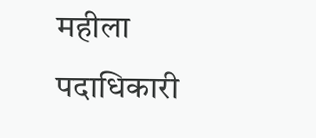महीला पदाधिकारी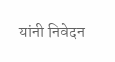यांनी निवेदन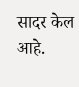सादर केल आहे.